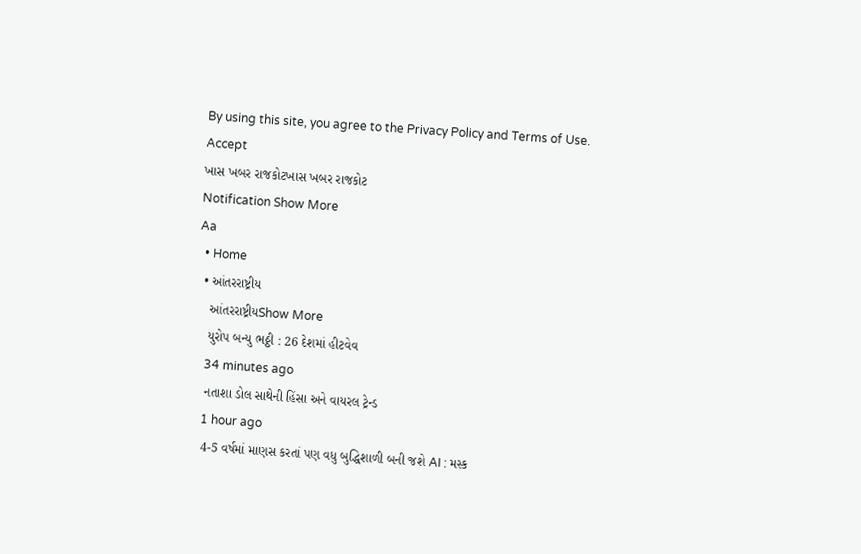By using this site, you agree to the Privacy Policy and Terms of Use.
Accept
ખાસ ખબર રાજકોટખાસ ખબર રાજકોટ
Notification Show More
Aa
  • Home
  • આંતરરાષ્ટ્રીય
    આંતરરાષ્ટ્રીયShow More
    યુરોપ બન્યુ ભઠ્ઠી : 26 દેશમાં હીટવેવ
    34 minutes ago
    નતાશા ડોલ સાથેની હિંસા અને વાયરલ ટ્રેન્ડ
    1 hour ago
    4-5 વર્ષમાં માણસ કરતાં પણ વધુ બુદ્ધિશાળી બની જશે AI : મસ્ક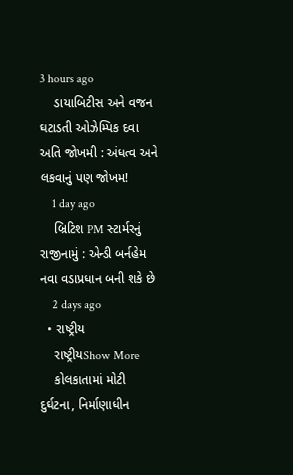3 hours ago
    ડાયાબિટીસ અને વજન ઘટાડતી ઓઝેમ્પિક દવા અતિ જોખમી : અંધત્વ અને લકવાનું પણ જોખમ!
    1 day ago
    બ્રિટિશ PM સ્ટાર્મરનું રાજીનામું : એન્ડી બર્નહેમ નવા વડાપ્રધાન બની શકે છે
    2 days ago
  • રાષ્ટ્રીય
    રાષ્ટ્રીયShow More
    કોલકાતામાં મોટી દુર્ઘટના, નિર્માણાધીન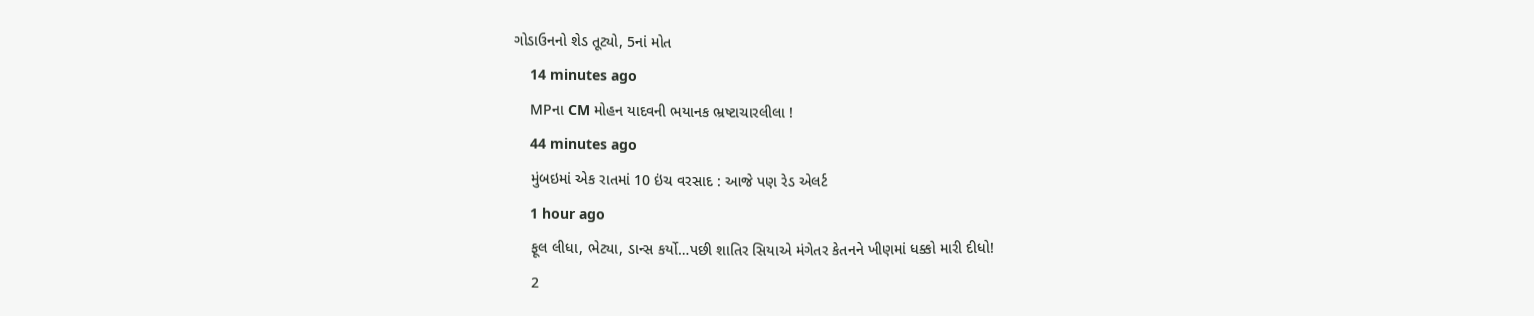ગોડાઉનનો શેડ તૂટ્યો, 5નાં મોત
    14 minutes ago
    MPના CM મોહન યાદવની ભયાનક ભ્રષ્ટાચારલીલા !
    44 minutes ago
    મુંબઇમાં એક રાતમાં 10 ઇંચ વરસાદ : આજે પણ રેડ એલર્ટ
    1 hour ago
    ફૂલ લીધા, ભેટ્યા, ડાન્સ કર્યો…પછી શાતિર સિયાએ મંગેતર કેતનને ખીણમાં ધક્કો મારી દીધો!
    2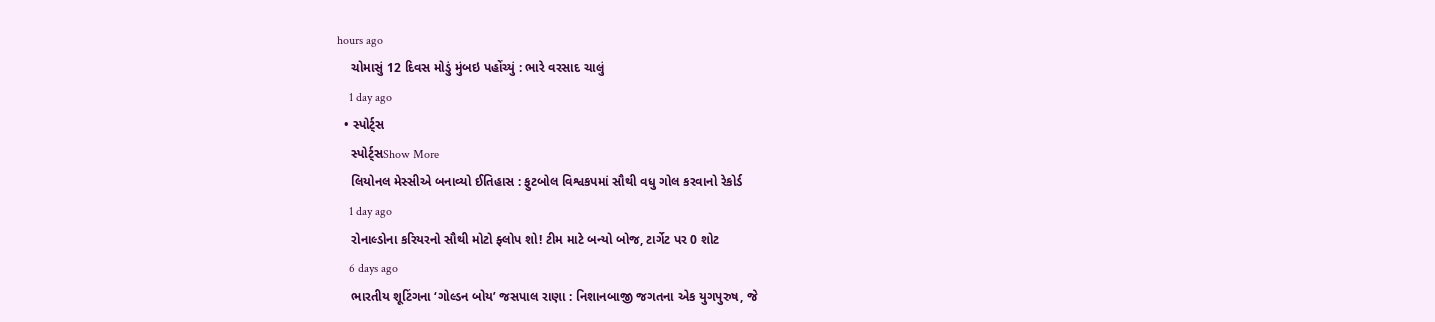hours ago
    ચોમાસું 12 દિવસ મોડું મુંબઇ પહોંચ્યું : ભારે વરસાદ ચાલું
    1 day ago
  • સ્પોર્ટ્સ
    સ્પોર્ટ્સShow More
    લિયોનલ મેસ્સીએ બનાવ્યો ઈતિહાસ : ફુટબોલ વિશ્વકપમાં સૌથી વધુ ગોલ કરવાનો રેકોર્ડ
    1 day ago
    રોનાલ્ડોના કરિયરનો સૌથી મોટો ફ્લોપ શો! ટીમ માટે બન્યો બોજ, ટાર્ગેટ પર 0 શોટ
    6 days ago
    ભારતીય શૂટિંગના ‘ગોલ્ડન બોય’ જસપાલ રાણા : નિશાનબાજી જગતના એક યુગપુરુષ, જે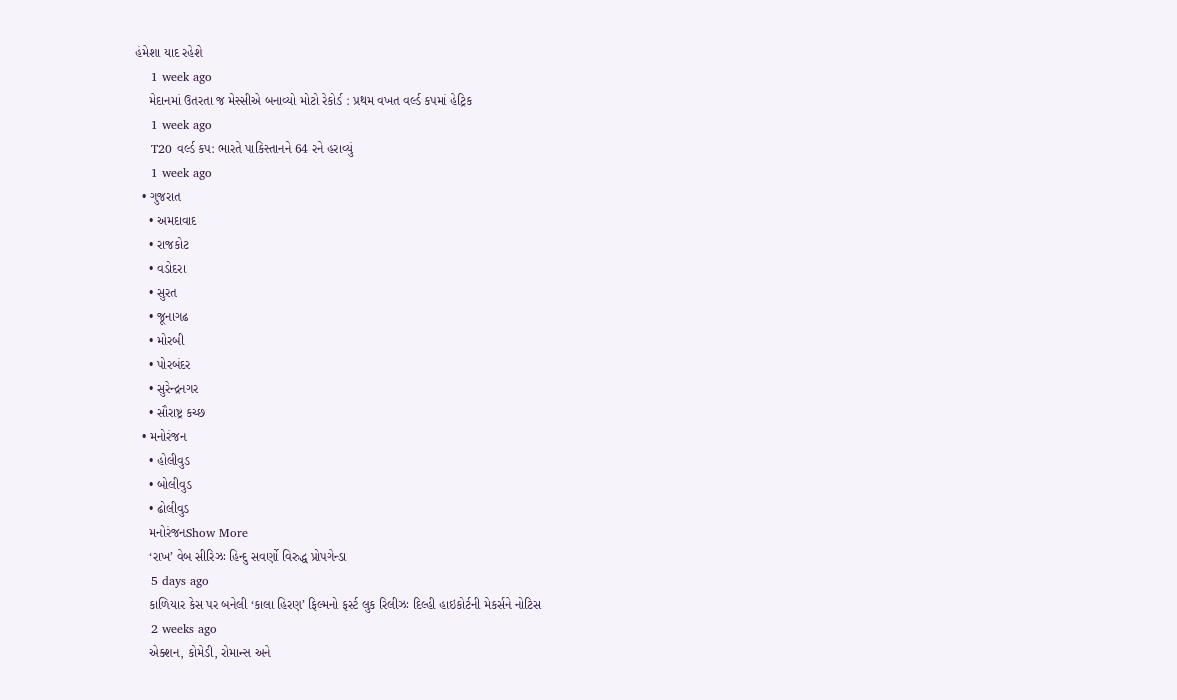હંમેશા યાદ રહેશે
    1 week ago
    મેદાનમાં ઉતરતા જ મેસ્સીએ બનાવ્યો મોટો રેકોર્ડ : પ્રથમ વખત વર્લ્ડ કપમાં હેટ્રિક
    1 week ago
    T20 વર્લ્ડ કપ: ભારતે પાકિસ્તાનને 64 રને હરાવ્યું
    1 week ago
  • ગુજરાત
    • અમદાવાદ
    • રાજકોટ
    • વડોદરા
    • સુરત
    • જૂનાગઢ
    • મોરબી
    • પોરબંદર
    • સુરેન્દ્રનગર
    • સૌરાષ્ટ્ર કચ્છ
  • મનોરંજન
    • હોલીવુડ
    • બોલીવુડ
    • ઢોલીવુડ
    મનોરંજનShow More
    ‘રાખ’ વેબ સીરિઝઃ હિન્દુ સવર્ણો વિરુદ્ધ પ્રોપગેન્ડા
    5 days ago
    કાળિયાર કેસ પર બનેલી ‘કાલા હિરણ’ ફિલ્મનો ફર્સ્ટ લુક રિલીઝઃ દિલ્હી હાઇકોર્ટની મેકર્સને નોટિસ
    2 weeks ago
    એક્શન, કોમેડી, રોમાન્સ અને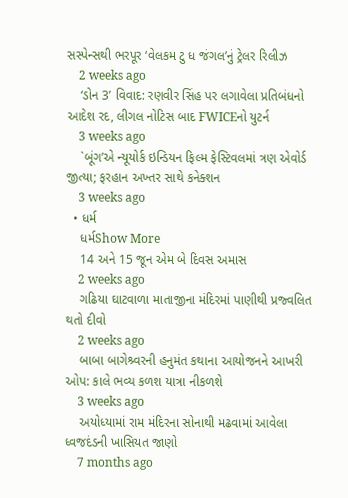સસ્પેન્સથી ભરપૂર ‘વેલકમ ટુ ધ જંગલ’નું ટ્રેલર રિલીઝ
    2 weeks ago
    ‘ડોન 3’ વિવાદ: રણવીર સિંહ પર લગાવેલા પ્રતિબંધનો આદેશ રદ, લીગલ નોટિસ બાદ FWICEનો યુટર્ન
    3 weeks ago
    `બૂંગ’એ ન્યૂયોર્ક ઇન્ડિયન ફિલ્મ ફેસ્ટિવલમાં ત્રણ એવોર્ડ જીત્યા; ફરહાન અખ્તર સાથે કનેક્શન
    3 weeks ago
  • ધર્મ
    ધર્મShow More
    14 અને 15 જૂન એમ બે દિવસ અમાસ
    2 weeks ago
    ગઢિયા ઘાટવાળા માતાજીના મંદિરમાં પાણીથી પ્રજ્વલિત થતો દીવો
    2 weeks ago
    બાબા બાગેશ્ર્વરની હનુમંત કથાના આયોજનને આખરી ઓપ: કાલે ભવ્ય કળશ યાત્રા નીકળશે
    3 weeks ago
    અયોધ્યામાં રામ મંદિરના સોનાથી મઢવામાં આવેલા ધ્વજદંડની ખાસિયત જાણો
    7 months ago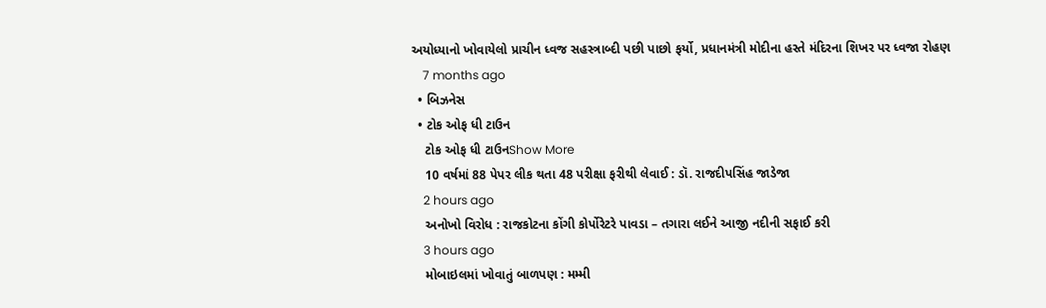અયોધ્યાનો ખોવાયેલો પ્રાચીન ધ્વજ સહસ્ત્રાબ્દી પછી પાછો ફર્યો, પ્રધાનમંત્રી મોદીના હસ્તે મંદિરના શિખર પર ધ્વજા રોહણ
    7 months ago
  • બિઝનેસ
  • ટોક ઓફ ધી ટાઉન
    ટોક ઓફ ધી ટાઉનShow More
    10 વર્ષમાં 88 પેપર લીક થતા 48 પરીક્ષા ફરીથી લેવાઈ : ડૉ. રાજદીપસિંહ જાડેજા
    2 hours ago
    અનોખો વિરોધ : રાજકોટના કોંગી કોર્પોરેટરે પાવડા – તગારા લઈને આજી નદીની સફાઈ કરી
    3 hours ago
    મોબાઇલમાં ખોવાતું બાળપણ : મમ્મી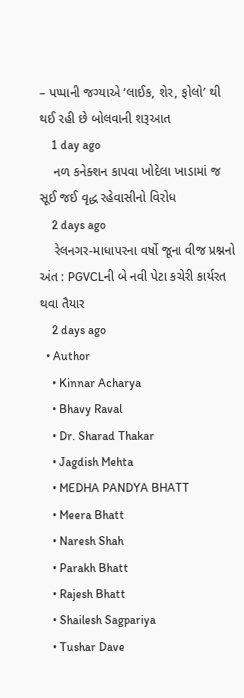– પપ્પાની જગ્યાએ ‘લાઈક, શેર, ફોલો’ થી થઈ રહી છે બોલવાની શરૂઆત
    1 day ago
    નળ કનેક્શન કાપવા ખોદેલા ખાડામાં જ સૂઈ જઈ વૃદ્ધ રહેવાસીનો વિરોધ
    2 days ago
    રેલનગર-માધાપરના વર્ષો જૂના વીજ પ્રશ્નનો અંત : PGVCLની બે નવી પેટા કચેરી કાર્યરત થવા તૈયાર
    2 days ago
  • Author
    • Kinnar Acharya
    • Bhavy Raval
    • Dr. Sharad Thakar
    • Jagdish Mehta
    • MEDHA PANDYA BHATT
    • Meera Bhatt
    • Naresh Shah
    • Parakh Bhatt
    • Rajesh Bhatt
    • Shailesh Sagpariya
    • Tushar Dave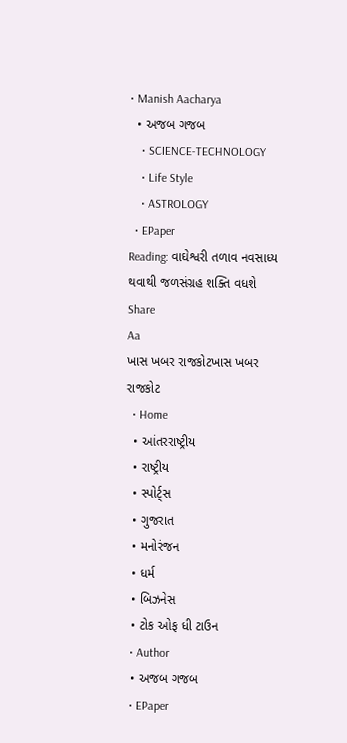• Manish Aacharya
  • અજબ ગજબ
    • SCIENCE-TECHNOLOGY
    • Life Style
    • ASTROLOGY
  • EPaper
Reading: વાઘેશ્વરી તળાવ નવસાધ્ય થવાથી જળસંગ્રહ શક્તિ વધશે
Share
Aa
ખાસ ખબર રાજકોટખાસ ખબર રાજકોટ
  • Home
  • આંતરરાષ્ટ્રીય
  • રાષ્ટ્રીય
  • સ્પોર્ટ્સ
  • ગુજરાત
  • મનોરંજન
  • ધર્મ
  • બિઝનેસ
  • ટોક ઓફ ધી ટાઉન
  • Author
  • અજબ ગજબ
  • EPaper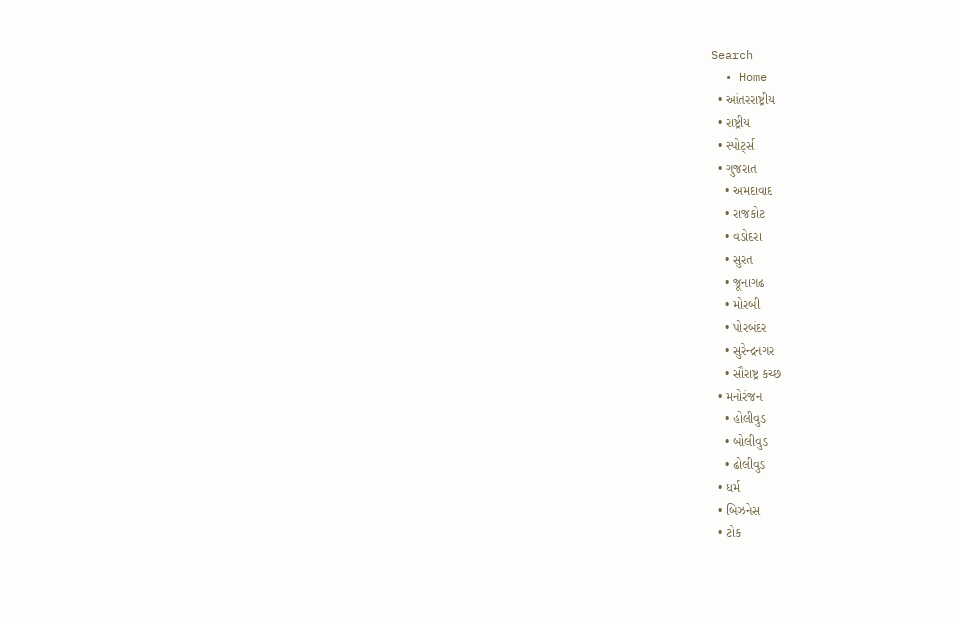Search
  • Home
  • આંતરરાષ્ટ્રીય
  • રાષ્ટ્રીય
  • સ્પોર્ટ્સ
  • ગુજરાત
    • અમદાવાદ
    • રાજકોટ
    • વડોદરા
    • સુરત
    • જૂનાગઢ
    • મોરબી
    • પોરબંદર
    • સુરેન્દ્રનગર
    • સૌરાષ્ટ્ર કચ્છ
  • મનોરંજન
    • હોલીવુડ
    • બોલીવુડ
    • ઢોલીવુડ
  • ધર્મ
  • બિઝનેસ
  • ટોક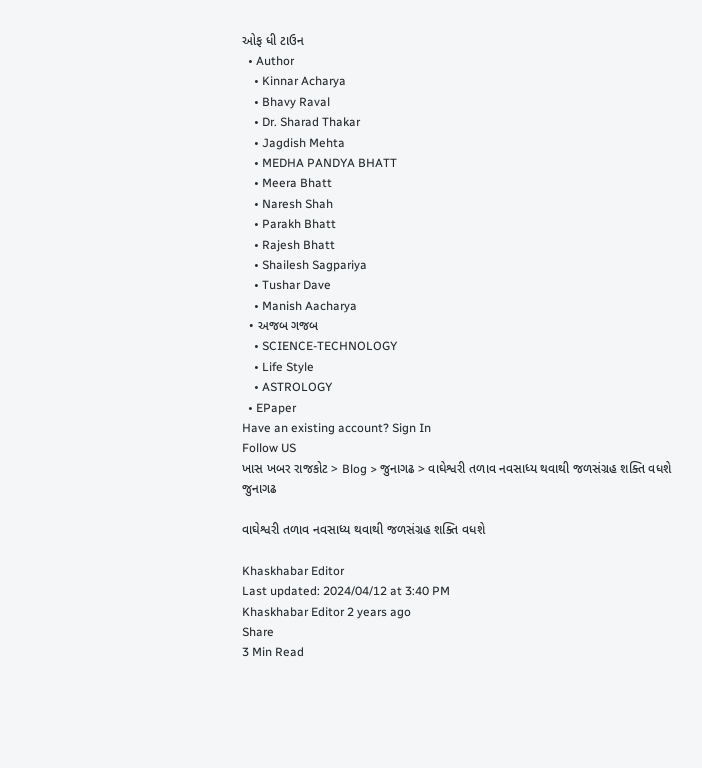ઓફ ધી ટાઉન
  • Author
    • Kinnar Acharya
    • Bhavy Raval
    • Dr. Sharad Thakar
    • Jagdish Mehta
    • MEDHA PANDYA BHATT
    • Meera Bhatt
    • Naresh Shah
    • Parakh Bhatt
    • Rajesh Bhatt
    • Shailesh Sagpariya
    • Tushar Dave
    • Manish Aacharya
  • અજબ ગજબ
    • SCIENCE-TECHNOLOGY
    • Life Style
    • ASTROLOGY
  • EPaper
Have an existing account? Sign In
Follow US
ખાસ ખબર રાજકોટ > Blog > જુનાગઢ > વાઘેશ્વરી તળાવ નવસાધ્ય થવાથી જળસંગ્રહ શક્તિ વધશે
જુનાગઢ

વાઘેશ્વરી તળાવ નવસાધ્ય થવાથી જળસંગ્રહ શક્તિ વધશે

Khaskhabar Editor
Last updated: 2024/04/12 at 3:40 PM
Khaskhabar Editor 2 years ago
Share
3 Min Read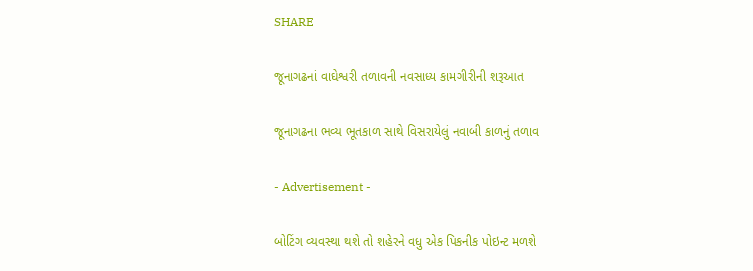SHARE

જૂનાગઢનાં વાઘેશ્વરી તળાવની નવસાધ્ય કામગીરીની શરૂઆત

જૂનાગઢના ભવ્ય ભૂતકાળ સાથે વિસરાયેલું નવાબી કાળનું તળાવ

- Advertisement -

બોટિંગ વ્યવસ્થા થશે તો શહેરને વધુ એક પિકનીક પોઇન્ટ મળશે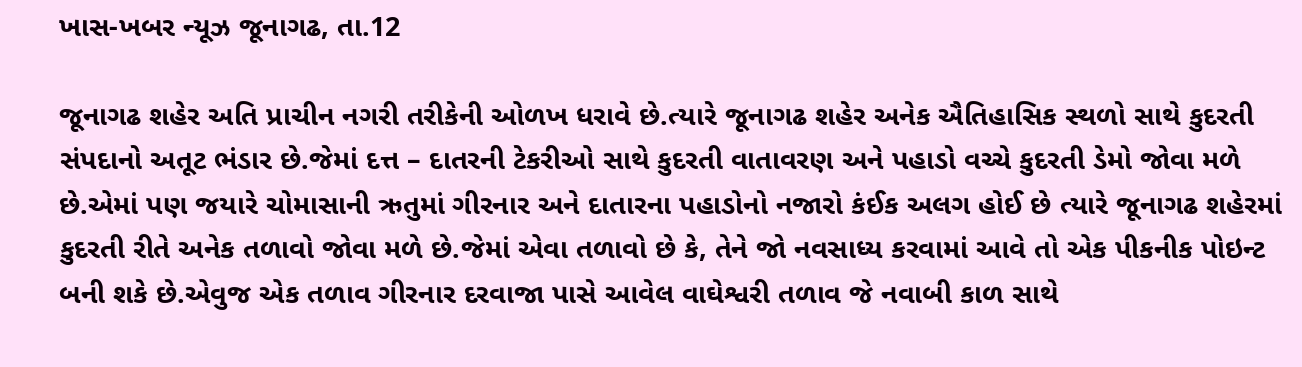ખાસ-ખબર ન્યૂઝ જૂનાગઢ, તા.12

જૂનાગઢ શહેર અતિ પ્રાચીન નગરી તરીકેની ઓળખ ધરાવે છે.ત્યારે જૂનાગઢ શહેર અનેક ઐતિહાસિક સ્થળો સાથે કુદરતી સંપદાનો અતૂટ ભંડાર છે.જેમાં દત્ત – દાતરની ટેકરીઓ સાથે કુદરતી વાતાવરણ અને પહાડો વચ્ચે કુદરતી ડેમો જોવા મળે છે.એમાં પણ જયારે ચોમાસાની ઋતુમાં ગીરનાર અને દાતારના પહાડોનો નજારો કંઈક અલગ હોઈ છે ત્યારે જૂનાગઢ શહેરમાં કુદરતી રીતે અનેક તળાવો જોવા મળે છે.જેમાં એવા તળાવો છે કે, તેને જો નવસાધ્ય કરવામાં આવે તો એક પીકનીક પોઇન્ટ બની શકે છે.એવુજ એક તળાવ ગીરનાર દરવાજા પાસે આવેલ વાઘેશ્વરી તળાવ જે નવાબી કાળ સાથે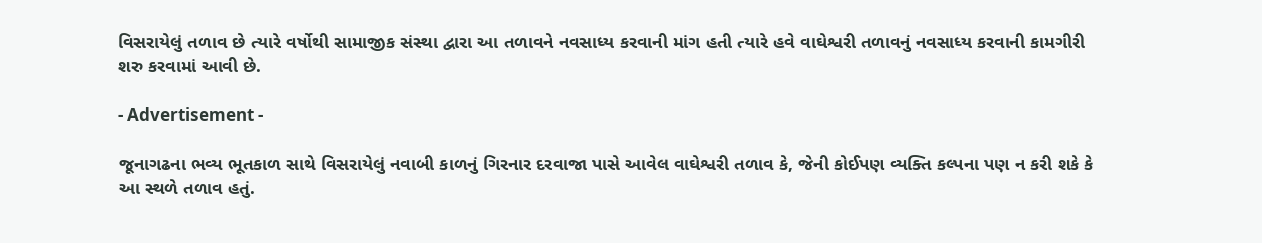વિસરાયેલું તળાવ છે ત્યારે વર્ષોથી સામાજીક સંસ્થા દ્વારા આ તળાવને નવસાધ્ય કરવાની માંગ હતી ત્યારે હવે વાઘેશ્વરી તળાવનું નવસાધ્ય કરવાની કામગીરી શરુ કરવામાં આવી છે.

- Advertisement -

જૂનાગઢના ભવ્ય ભૂતકાળ સાથે વિસરાયેલું નવાબી કાળનું ગિરનાર દરવાજા પાસે આવેલ વાઘેશ્વરી તળાવ કે, જેની કોઈપણ વ્યક્તિ કલ્પના પણ ન કરી શકે કે આ સ્થળે તળાવ હતું.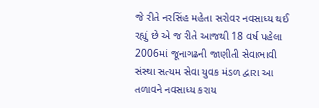જે રીતે નરસિંહ મહેતા સરોવર નવસાધ્ય થઈ રહ્યું છે એ જ રીતે આજથી 18 વર્ષ પહેલા 2006માં જૂનાગઢની જાણીતી સેવાભાવી સંસ્થા સત્યમ સેવા યુવક મંડળ દ્વારા આ તળાવને નવસાધ્ય કરાય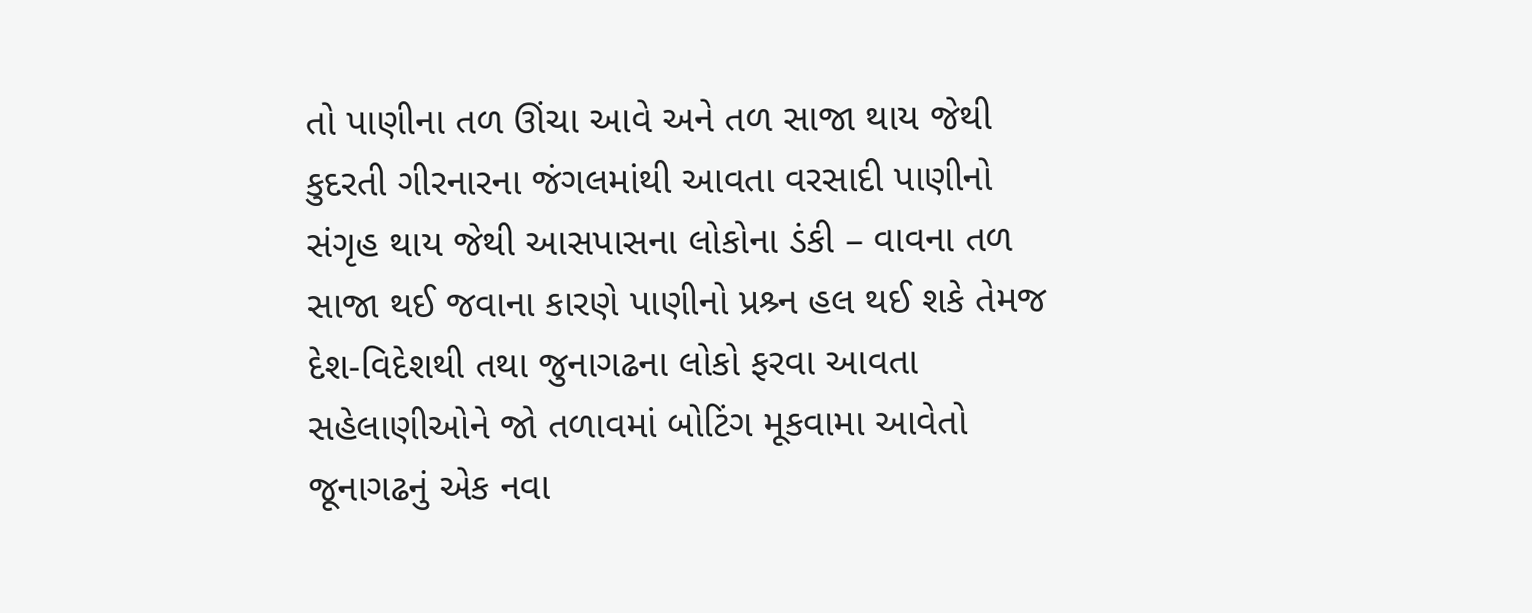તો પાણીના તળ ઊંચા આવે અને તળ સાજા થાય જેથી કુદરતી ગીરનારના જંગલમાંથી આવતા વરસાદી પાણીનો સંગૃહ થાય જેથી આસપાસના લોકોના ડંકી – વાવના તળ સાજા થઈ જવાના કારણે પાણીનો પ્રશ્ર્ન હલ થઈ શકે તેમજ દેશ-વિદેશથી તથા જુનાગઢના લોકો ફરવા આવતા સહેલાણીઓને જો તળાવમાં બોટિંગ મૂકવામા આવેતો જૂનાગઢનું એક નવા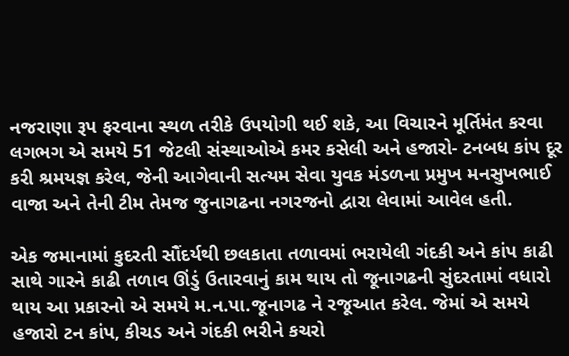નજરાણા રૂપ ફરવાના સ્થળ તરીકે ઉપયોગી થઈ શકે, આ વિચારને મૂર્તિમંત કરવા લગભગ એ સમયે 51 જેટલી સંસ્થાઓએ કમર કસેલી અને હજારો- ટનબધ કાંપ દૂર કરી શ્રમયજ્ઞ કરેલ, જેની આગેવાની સત્યમ સેવા યુવક મંડળના પ્રમુખ મનસુખભાઈ વાજા અને તેની ટીમ તેમજ જુનાગઢના નગરજનો દ્વારા લેવામાં આવેલ હતી.

એક જમાનામાં કુદરતી સૌંદર્યથી છલકાતા તળાવમાં ભરાયેલી ગંદકી અને કાંપ કાઢી સાથે ગારને કાઢી તળાવ ઊંડું ઉતારવાનું કામ થાય તો જૂનાગઢની સુંદરતામાં વધારો થાય આ પ્રકારનો એ સમયે મ.ન.પા.જૂનાગઢ ને રજૂઆત કરેલ. જેમાં એ સમયે હજારો ટન કાંપ, કીચડ અને ગંદકી ભરીને કચરો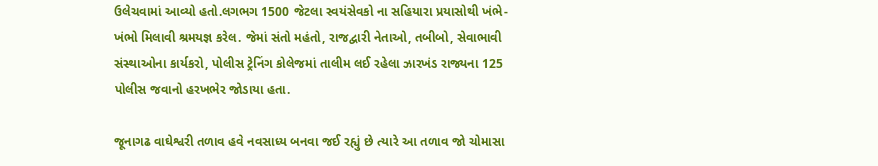ઉલેચવામાં આવ્યો હતો.લગભગ 1500 જેટલા સ્વયંસેવકો ના સહિયારા પ્રયાસોથી ખંભે-ખંભો મિલાવી શ્રમયજ્ઞ કરેલ. જેમાં સંતો મહંતો, રાજદ્વારી નેતાઓ, તબીબો, સેવાભાવી સંસ્થાઓના કાર્યકરો, પોલીસ ટ્રેનિંગ કોલેજમાં તાલીમ લઈ રહેલા ઝારખંડ રાજ્યના 125 પોલીસ જવાનો હરખભેર જોડાયા હતા.

જૂનાગઢ વાઘેશ્વરી તળાવ હવે નવસાધ્ય બનવા જઈ રહ્યું છે ત્યારે આ તળાવ જો ચોમાસા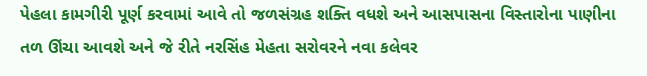પેહલા કામગીરી પૂર્ણ કરવામાં આવે તો જળસંગ્રહ શક્તિ વધશે અને આસપાસના વિસ્તારોના પાણીના તળ ઊંચા આવશે અને જે રીતે નરસિંહ મેહતા સરોવરને નવા કલેવર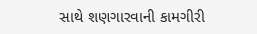સાથે શણગારવાની કામગીરી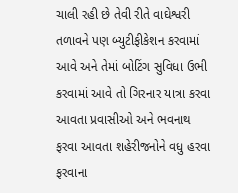ચાલી રહી છે તેવી રીતે વાઘેશ્વરી તળાવને પણ બ્યુટીફીકેશન કરવામાં આવે અને તેમાં બોટિંગ સુવિધા ઉભી કરવામાં આવે તો ગિરનાર યાત્રા કરવા આવતા પ્રવાસીઓ અને ભવનાથ ફરવા આવતા શહેરીજનોને વધુ હરવા ફરવાના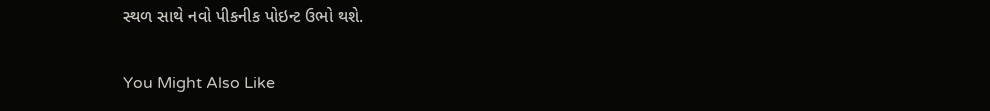સ્થળ સાથે નવો પીકનીક પોઇન્ટ ઉભો થશે.

You Might Also Like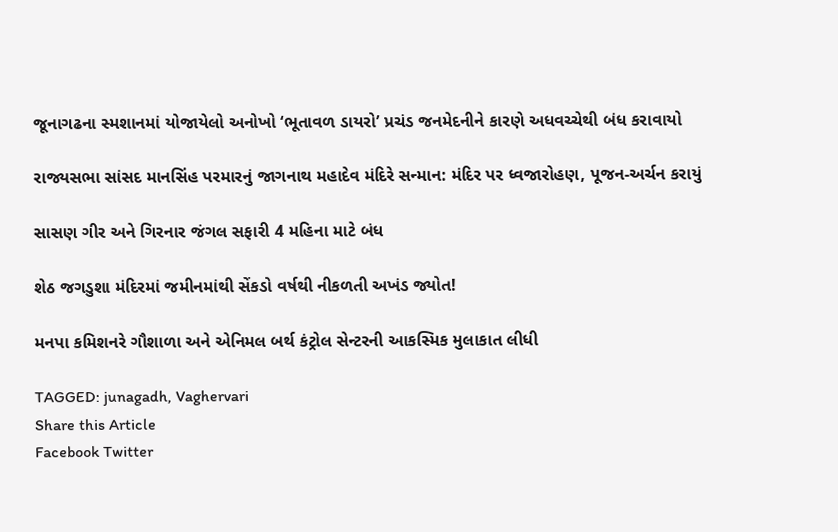જૂનાગઢના સ્મશાનમાં યોજાયેલો અનોખો ‘ભૂતાવળ ડાયરો’ પ્રચંડ જનમેદનીને કારણે અધવચ્ચેથી બંધ કરાવાયો

રાજ્યસભા સાંસદ માનસિંહ પરમારનું જાગનાથ મહાદેવ મંદિરે સન્માન: મંદિર પર ધ્વજારોહણ, પૂજન-અર્ચન કરાયું

સાસણ ગીર અને ગિરનાર જંગલ સફારી 4 મહિના માટે બંધ

શેઠ જગડુશા મંદિરમાં જમીનમાંથી સેંકડો વર્ષથી નીકળતી અખંડ જ્યોત!

મનપા કમિશનરે ગૌશાળા અને એનિમલ બર્થ કંટ્રોલ સેન્ટરની આકસ્મિક મુલાકાત લીધી

TAGGED: junagadh, Vaghervari
Share this Article
Facebook Twitter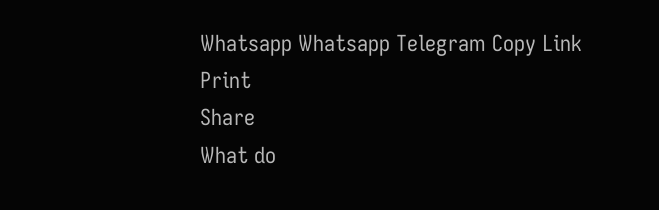Whatsapp Whatsapp Telegram Copy Link Print
Share
What do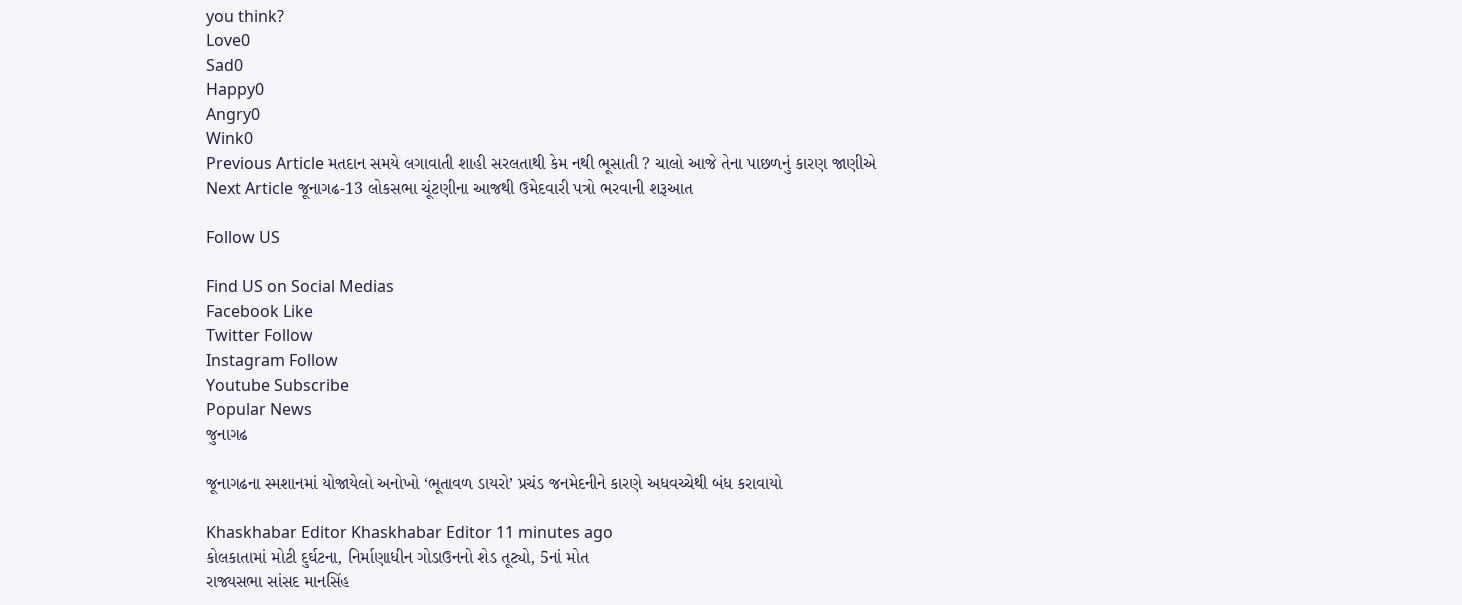you think?
Love0
Sad0
Happy0
Angry0
Wink0
Previous Article મતદાન સમયે લગાવાતી શાહી સરલતાથી કેમ નથી ભૂસાતી ? ચાલો આજે તેના પાછળનું કારણ જાણીએ
Next Article જૂનાગઢ-13 લોકસભા ચૂંટણીના આજથી ઉમેદવારી પત્રો ભરવાની શરૂઆત

Follow US

Find US on Social Medias
Facebook Like
Twitter Follow
Instagram Follow
Youtube Subscribe
Popular News
જુનાગઢ

જૂનાગઢના સ્મશાનમાં યોજાયેલો અનોખો ‘ભૂતાવળ ડાયરો’ પ્રચંડ જનમેદનીને કારણે અધવચ્ચેથી બંધ કરાવાયો

Khaskhabar Editor Khaskhabar Editor 11 minutes ago
કોલકાતામાં મોટી દુર્ઘટના, નિર્માણાધીન ગોડાઉનનો શેડ તૂટ્યો, 5નાં મોત
રાજ્યસભા સાંસદ માનસિંહ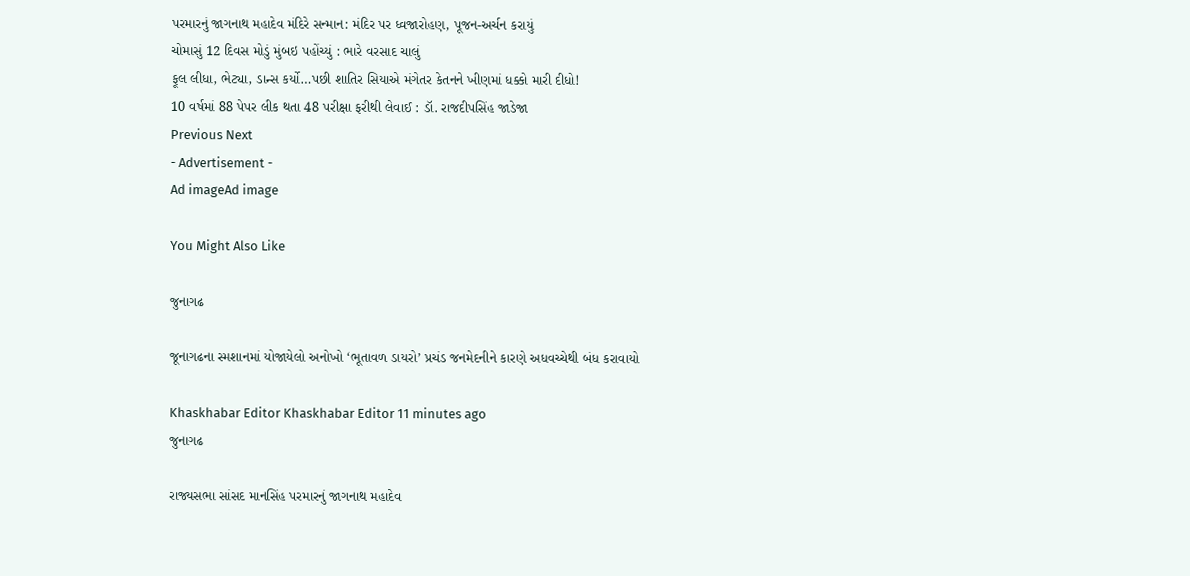પરમારનું જાગનાથ મહાદેવ મંદિરે સન્માન: મંદિર પર ધ્વજારોહણ, પૂજન-અર્ચન કરાયું
ચોમાસું 12 દિવસ મોડું મુંબઇ પહોંચ્યું : ભારે વરસાદ ચાલું
ફૂલ લીધા, ભેટ્યા, ડાન્સ કર્યો…પછી શાતિર સિયાએ મંગેતર કેતનને ખીણમાં ધક્કો મારી દીધો!
10 વર્ષમાં 88 પેપર લીક થતા 48 પરીક્ષા ફરીથી લેવાઈ : ડૉ. રાજદીપસિંહ જાડેજા
Previous Next
- Advertisement -
Ad imageAd image

You Might Also Like

જુનાગઢ

જૂનાગઢના સ્મશાનમાં યોજાયેલો અનોખો ‘ભૂતાવળ ડાયરો’ પ્રચંડ જનમેદનીને કારણે અધવચ્ચેથી બંધ કરાવાયો

Khaskhabar Editor Khaskhabar Editor 11 minutes ago
જુનાગઢ

રાજ્યસભા સાંસદ માનસિંહ પરમારનું જાગનાથ મહાદેવ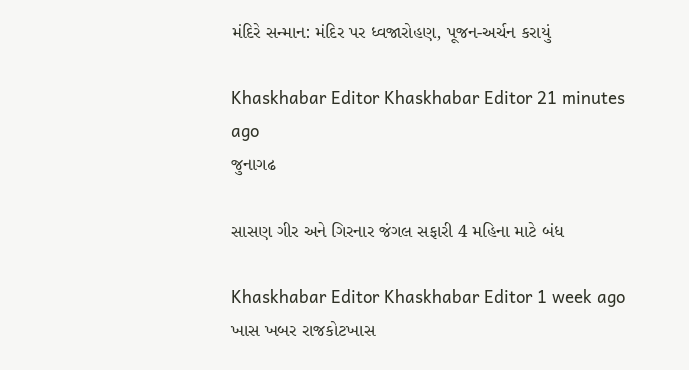મંદિરે સન્માન: મંદિર પર ધ્વજારોહણ, પૂજન-અર્ચન કરાયું

Khaskhabar Editor Khaskhabar Editor 21 minutes ago
જુનાગઢ

સાસણ ગીર અને ગિરનાર જંગલ સફારી 4 મહિના માટે બંધ

Khaskhabar Editor Khaskhabar Editor 1 week ago
ખાસ ખબર રાજકોટખાસ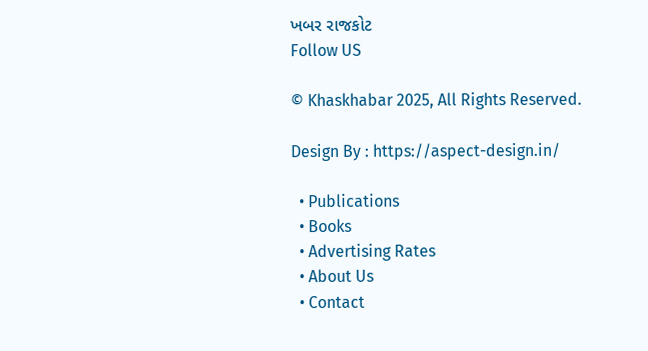ખબર રાજકોટ
Follow US

© Khaskhabar 2025, All Rights Reserved.

Design By : https://aspect-design.in/

  • Publications
  • Books
  • Advertising Rates
  • About Us
  • Contact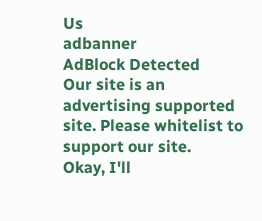Us
adbanner
AdBlock Detected
Our site is an advertising supported site. Please whitelist to support our site.
Okay, I'll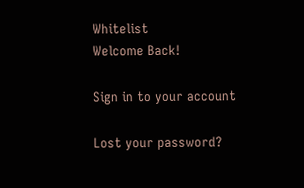Whitelist
Welcome Back!

Sign in to your account

Lost your password?